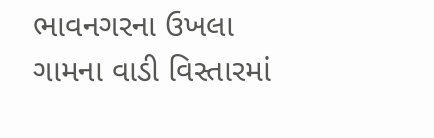ભાવનગરના ઉખલા ગામના વાડી વિસ્તારમાં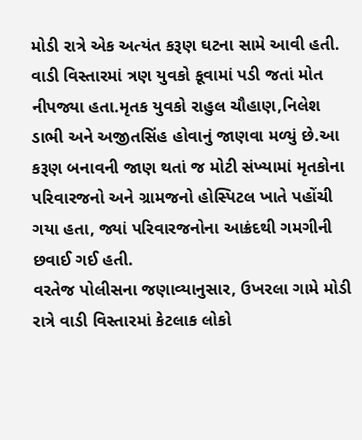મોડી રાત્રે એક અત્યંત કરૂણ ઘટના સામે આવી હતી. વાડી વિસ્તારમાં ત્રણ યુવકો કૂવામાં પડી જતાં મોત નીપજ્યા હતા.મૃતક યુવકો રાહુલ ચૌહાણ,નિલેશ ડાભી અને અજીતસિંહ હોવાનું જાણવા મળ્યું છે.આ કરૂણ બનાવની જાણ થતાં જ મોટી સંખ્યામાં મૃતકોના પરિવારજનો અને ગ્રામજનો હોસ્પિટલ ખાતે પહોંચી ગયા હતા, જ્યાં પરિવારજનોના આક્રંદથી ગમગીની છવાઈ ગઈ હતી.
વરતેજ પોલીસના જણાવ્યાનુસાર, ઉખરલા ગામે મોડી રાત્રે વાડી વિસ્તારમાં કેટલાક લોકો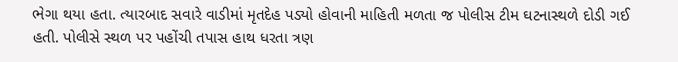ભેગા થયા હતા. ત્યારબાદ સવારે વાડીમાં મૃતદેહ પડ્યો હોવાની માહિતી મળતા જ પોલીસ ટીમ ઘટનાસ્થળે દોડી ગઈ હતી. પોલીસે સ્થળ પર પહોંચી તપાસ હાથ ધરતા ત્રણ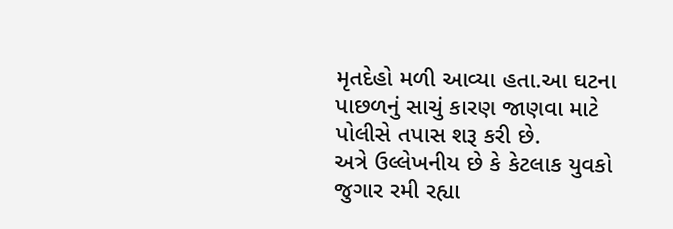મૃતદેહો મળી આવ્યા હતા.આ ઘટના પાછળનું સાચું કારણ જાણવા માટે પોલીસે તપાસ શરૂ કરી છે.
અત્રે ઉલ્લેખનીય છે કે કેટલાક યુવકો જુગાર રમી રહ્યા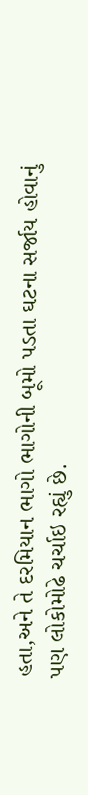હતા,અને તે દરમિયાન ભાગો ભાગોની બૂમો પડતા ઘટના સર્જાય હોવાનું પણ લોકોમોઢે ચર્ચાઇ રહ્યું છે.